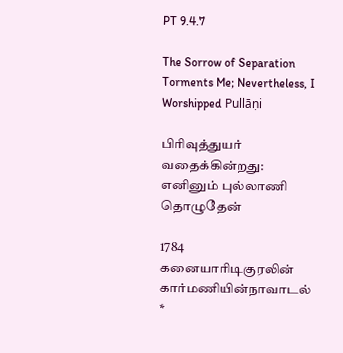PT 9.4.7

The Sorrow of Separation Torments Me; Nevertheless, I Worshipped Pullāṇi

பிரிவுத்துயர் வதைக்கின்றது: எனினும் புல்லாணி தொழுதேன்

1784 கனையாரிடிகுரலின் கார்மணியின்நாவாடல் *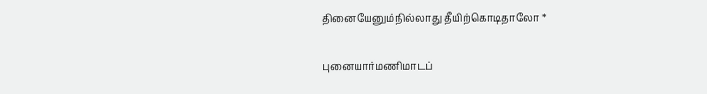தினையேனும்நில்லாது தீயிற்கொடிதாலோ *

புனையார்மணிமாடப்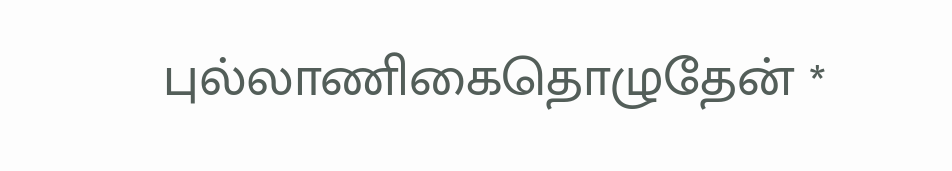புல்லாணிகைதொழுதேன் *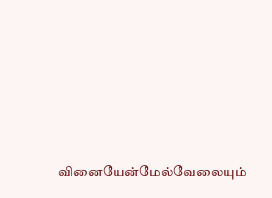வினையேன்மேல்வேலையும்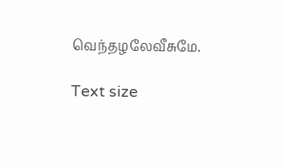வெந்தழலேவீசுமே.

Text size